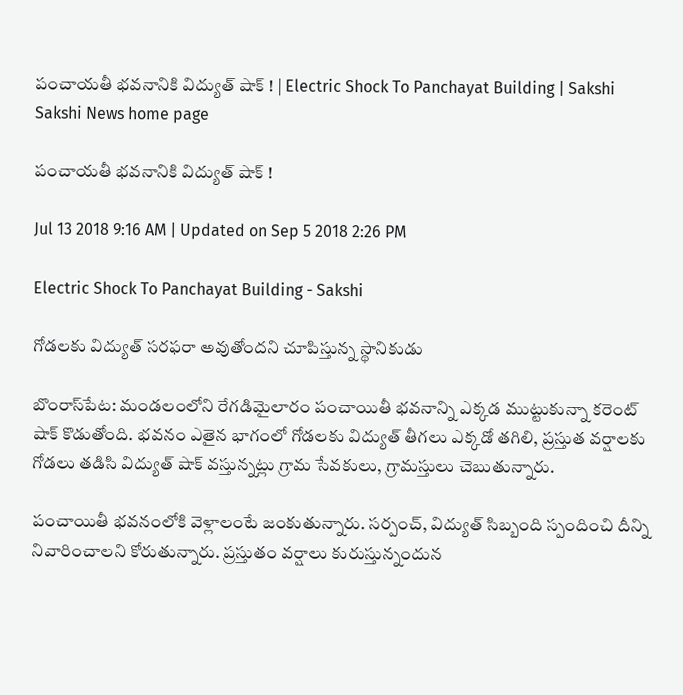పంచాయతీ భవనానికి విద్యుత్‌ షాక్‌ ! | Electric Shock To Panchayat Building | Sakshi
Sakshi News home page

పంచాయతీ భవనానికి విద్యుత్‌ షాక్‌ !

Jul 13 2018 9:16 AM | Updated on Sep 5 2018 2:26 PM

Electric Shock To Panchayat Building - Sakshi

గోడలకు విద్యుత్‌ సరఫరా అవుతోందని చూపిస్తున్న స్థానికుడు

బొంరాస్‌పేట: మండలంలోని రేగడిమైలారం పంచాయితీ భవనాన్ని ఎక్కడ ముట్టుకున్నా కరెంట్‌ షాక్‌ కొడుతోంది. భవనం ఎతైన భాగంలో గోడలకు విద్యుత్‌ తీగలు ఎక్కడో తగిలి, ప్రస్తుత వర్షాలకు గోడలు తడిసి విద్యుత్‌ షాక్‌ వస్తున్నట్లు గ్రామ సేవకులు, గ్రామస్తులు చెబుతున్నారు.

పంచాయితీ భవనంలోకి వెళ్లాలంటే జంకుతున్నారు. సర్పంచ్, విద్యుత్‌ సిబ్బంది స్పందించి దీన్ని నివారించాలని కోరుతున్నారు. ప్రస్తుతం వర్షాలు కురుస్తున్నందున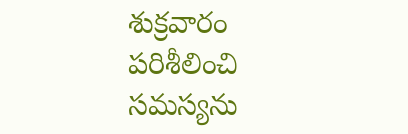శుక్రవారం పరిశీలించి సమస్యను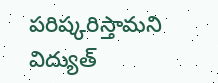పరిష్కరిస్తామని విద్యుత్‌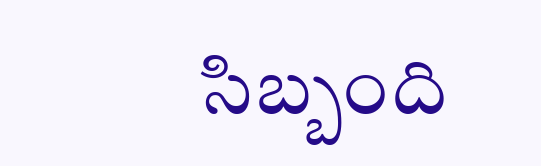సిబ్బంది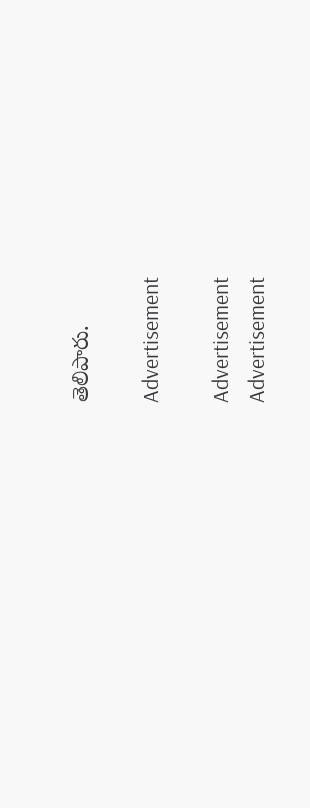తెలిపారు.

Advertisement

Advertisement
Advertisement